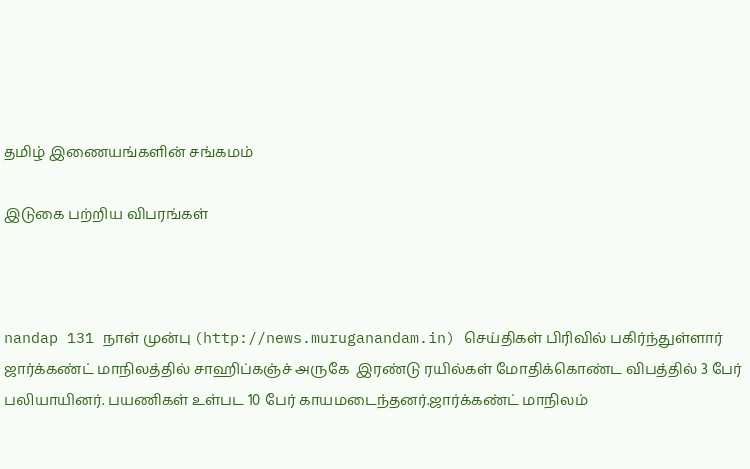தமிழ் இணையங்களின் சங்கமம்

இடுகை பற்றிய விபரங்கள்



nandap 131 நாள் முன்பு (http://news.muruganandam.in) செய்திகள் பிரிவில் பகிர்ந்துள்ளார்
ஜார்க்கண்ட் மாநிலத்தில் சாஹிப்கஞ்ச் அருகே  இரண்டு ரயில்கள் மோதிக்கொண்ட விபத்தில் 3 பேர் பலியாயினர். பயணிகள் உள்பட 10 பேர் காயமடைந்தனர்.ஜார்க்கண்ட் மாநிலம்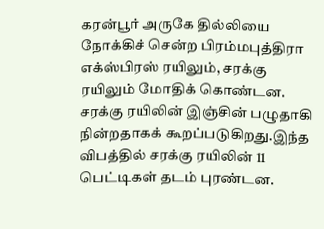கரன்பூர் அருகே தில்லியை நோக்கிச் சென்ற பிரம்மபுத்திரா எக்ஸ்பிரஸ் ரயிலும், சரக்கு ரயிலும் மோதிக் கொண்டன. சரக்கு ரயிலின் இஞ்சின் பழுதாகி நின்றதாகக் கூறப்படுகிறது.இந்த விபத்தில் சரக்கு ரயிலின் 11 பெட்டிகள் தடம் புரண்டன.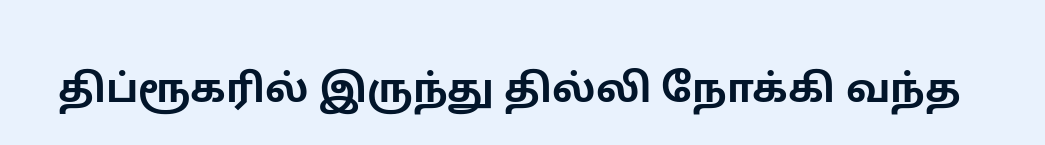திப்ரூகரில் இருந்து தில்லி நோக்கி வந்த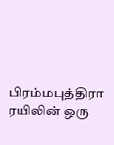பிரம்மபுத்திரா ரயிலின் ஒரு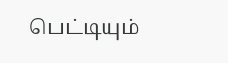பெட்டியும்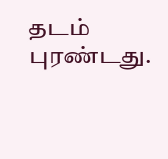தடம் புரண்டது.